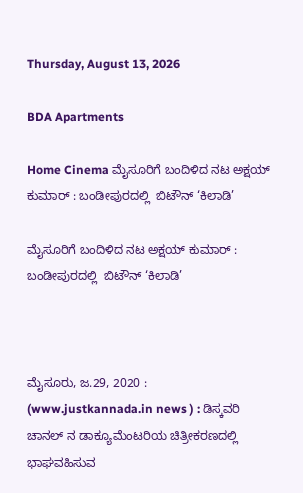Thursday, August 13, 2026

BDA Apartments

Home Cinema ಮೈಸೂರಿಗೆ ಬಂದಿಳಿದ ನಟ ಅಕ್ಷಯ್ ಕುಮಾರ್ : ಬಂಡೀಪುರದಲ್ಲಿ  ಬಿಟೌನ್ ‘ಕಿಲಾಡಿ’

ಮೈಸೂರಿಗೆ ಬಂದಿಳಿದ ನಟ ಅಕ್ಷಯ್ ಕುಮಾರ್ : ಬಂಡೀಪುರದಲ್ಲಿ  ಬಿಟೌನ್ ‘ಕಿಲಾಡಿ’



ಮೈಸೂರು, ಜ.29, 2020 : (www.justkannada.in news ) : ಡಿಸ್ಕವರಿ ಚಾನಲ್ ನ ಡಾಕ್ಯೂಮೆಂಟರಿಯ ಚಿತ್ರೀಕರಣದಲ್ಲಿ ಭಾಘವಹಿಸುವ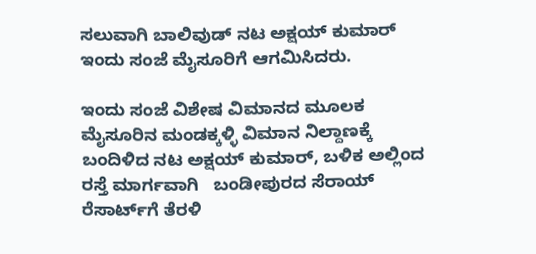ಸಲುವಾಗಿ ಬಾಲಿವುಡ್ ನಟ ಅಕ್ಷಯ್ ಕುಮಾರ್ ಇಂದು ಸಂಜೆ ಮೈಸೂರಿಗೆ ಆಗಮಿಸಿದರು.

ಇಂದು ಸಂಜೆ ವಿಶೇಷ ವಿಮಾನದ ಮೂಲಕ  ಮೈಸೂರಿನ ಮಂಡಕ್ಕಳ್ಳಿ ವಿಮಾನ ನಿಲ್ದಾಣಕ್ಕೆ ಬಂದಿಳಿದ ನಟ ಅಕ್ಷಯ್ ಕುಮಾರ್, ಬಳಿಕ ಅಲ್ಲಿಂದ ರಸ್ತೆ ಮಾರ್ಗವಾಗಿ   ಬಂಡೀಪುರದ ಸೆರಾಯ್‌ ರೆಸಾರ್ಟ್‌ಗೆ ತೆರಳಿ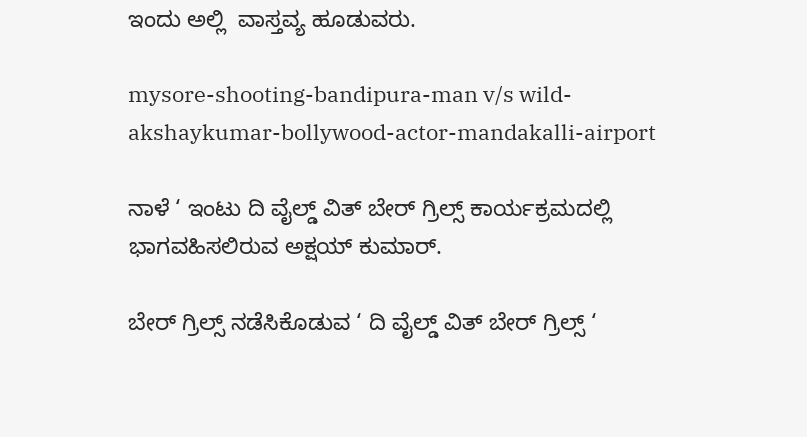ಇಂದು ಅಲ್ಲಿ  ವಾಸ್ತವ್ಯ ಹೂಡುವರು.

mysore-shooting-bandipura-man v/s wild-akshaykumar-bollywood-actor-mandakalli-airport

ನಾಳೆ ‘ ಇಂಟು ದಿ ವೈಲ್ಡ್ ವಿತ್ ಬೇರ್ ಗ್ರಿಲ್ಸ್ ಕಾರ್ಯಕ್ರಮದಲ್ಲಿ ಭಾಗವಹಿಸಲಿರುವ ಅಕ್ಷಯ್ ಕುಮಾರ್.

ಬೇರ್ ಗ್ರಿಲ್ಸ್ ನಡೆಸಿಕೊಡುವ ‘ ದಿ ವೈಲ್ಡ್ ವಿತ್ ಬೇರ್ ಗ್ರಿಲ್ಸ್ ‘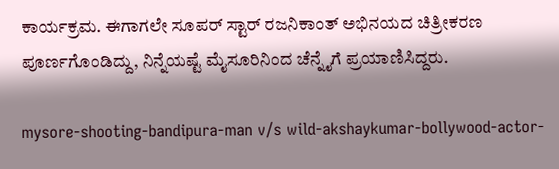ಕಾರ್ಯಕ್ರಮ. ಈಗಾಗಲೇ ಸೂಪರ್ ಸ್ಟಾರ್ ರಜನಿಕಾಂತ್ ಅಭಿನಯದ ಚಿತ್ರೀಕರಣ ಪೂರ್ಣಗೊಂಡಿದ್ದು, ನಿನ್ನೆಯಷ್ಟೆ ಮೈಸೂರಿನಿಂದ ಚೆನ್ನೈಗೆ ಪ್ರಯಾಣಿಸಿದ್ದರು.

mysore-shooting-bandipura-man v/s wild-akshaykumar-bollywood-actor-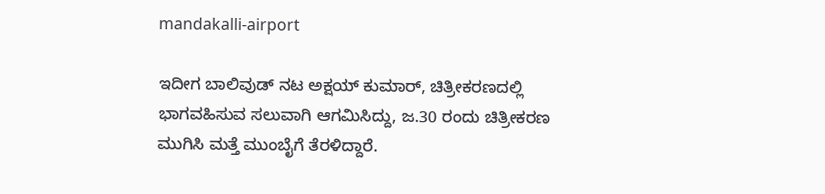mandakalli-airport

ಇದೀಗ ಬಾಲಿವುಡ್ ನಟ ಅಕ್ಷಯ್ ಕುಮಾರ್, ಚಿತ್ರೀಕರಣದಲ್ಲಿ  ಭಾಗವಹಿಸುವ ಸಲುವಾಗಿ ಆಗಮಿಸಿದ್ದು, ಜ.30 ರಂದು ಚಿತ್ರೀಕರಣ ಮುಗಿಸಿ ಮತ್ತೆ ಮುಂಬೈಗೆ ತೆರಳಿದ್ದಾರೆ.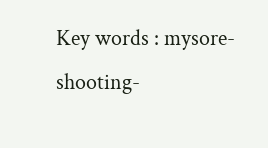Key words : mysore-shooting-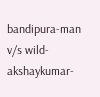bandipura-man v/s wild-akshaykumar-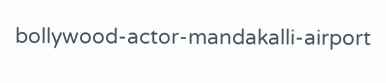bollywood-actor-mandakalli-airport